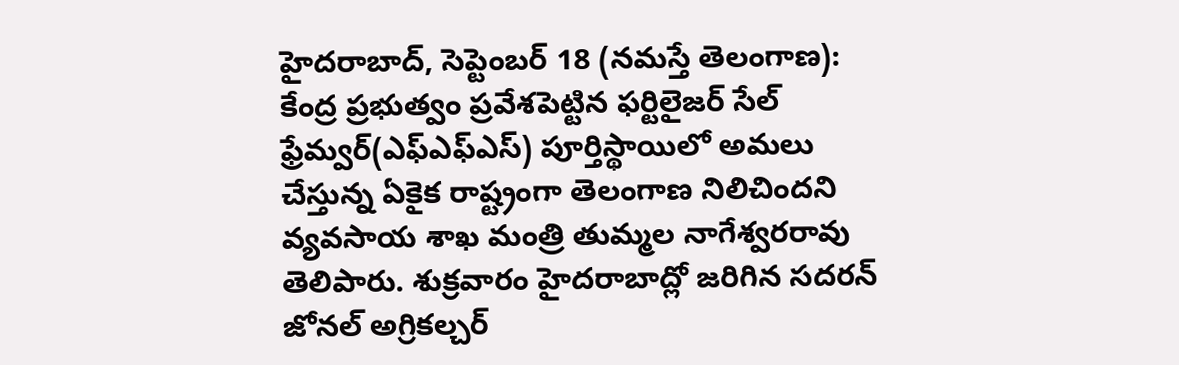హైదరాబాద్, సెప్టెంబర్ 18 (నమస్తే తెలంగాణ): కేంద్ర ప్రభుత్వం ప్రవేశపెట్టిన ఫర్టిలైజర్ సేల్ ఫ్రేమ్వర్(ఎఫ్ఎఫ్ఎస్) పూర్తిస్థాయిలో అమలు చేస్తున్న ఏకైక రాష్ట్రంగా తెలంగాణ నిలిచిందని వ్యవసాయ శాఖ మంత్రి తుమ్మల నాగేశ్వరరావు తెలిపారు. శుక్రవారం హైదరాబాద్లో జరిగిన సదరన్ జోనల్ అగ్రికల్చర్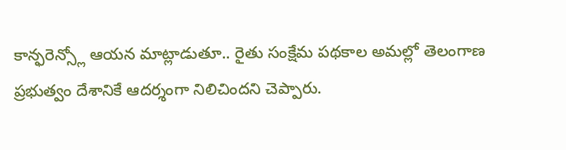కాన్ఫరెన్స్లో ఆయన మాట్లాడుతూ.. రైతు సంక్షేమ పథకాల అమల్లో తెలంగాణ ప్రభుత్వం దేశానికే ఆదర్శంగా నిలిచిందని చెప్పారు.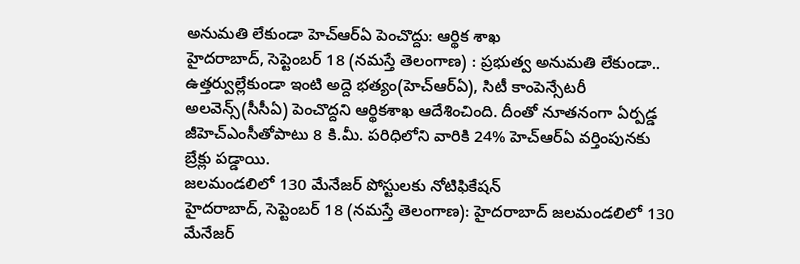అనుమతి లేకుండా హెచ్ఆర్ఏ పెంచొద్దు: ఆర్థిక శాఖ
హైదరాబాద్, సెప్టెంబర్ 18 (నమస్తే తెలంగాణ) : ప్రభుత్వ అనుమతి లేకుండా.. ఉత్తర్వుల్లేకుండా ఇంటి అద్దె భత్యం(హెచ్ఆర్ఏ), సిటీ కాంపెన్సేటరీ అలవెన్స్(సీసీఏ) పెంచొద్దని ఆర్థికశాఖ ఆదేశించింది. దీంతో నూతనంగా ఏర్పడ్డ జీహెచ్ఎంసీతోపాటు 8 కి.మీ. పరిధిలోని వారికి 24% హెచ్ఆర్ఏ వర్తింపునకు బ్రేక్లు పడ్డాయి.
జలమండలిలో 130 మేనేజర్ పోస్టులకు నోటిఫికేషన్
హైదరాబాద్, సెప్టెంబర్ 18 (నమస్తే తెలంగాణ): హైదరాబాద్ జలమండలిలో 130 మేనేజర్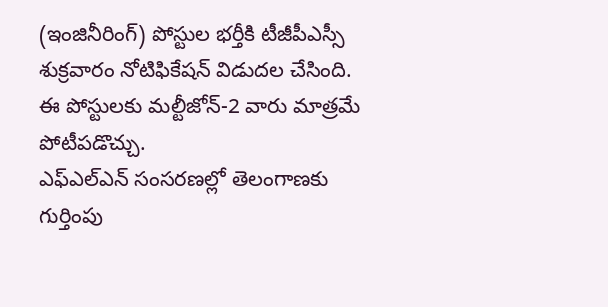(ఇంజినీరింగ్) పోస్టుల భర్తీకి టీజీపీఎస్సీ శుక్రవారం నోటిఫికేషన్ విడుదల చేసింది. ఈ పోస్టులకు మల్టీజోన్-2 వారు మాత్రమే పోటీపడొచ్చు.
ఎఫ్ఎల్ఎన్ సంసరణల్లో తెలంగాణకు గుర్తింపు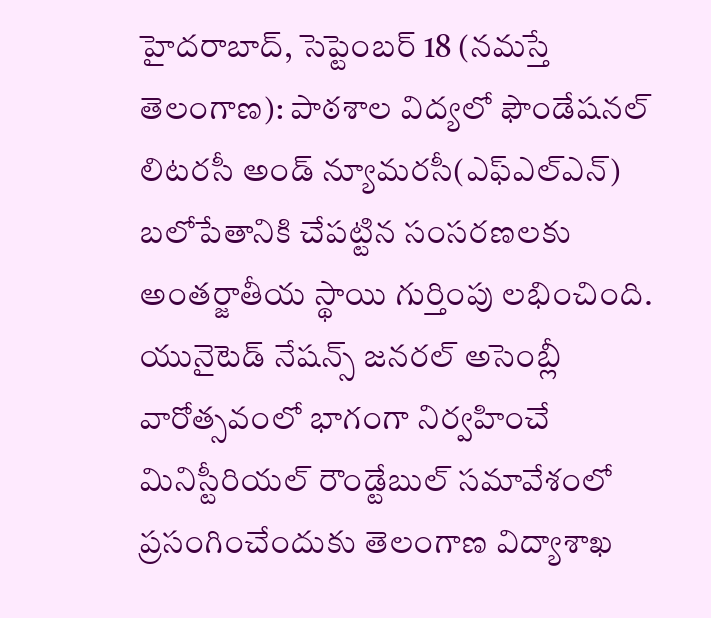హైదరాబాద్, సెప్టెంబర్ 18 (నమస్తే తెలంగాణ): పాఠశాల విద్యలో ఫౌండేషనల్ లిటరసీ అండ్ న్యూమరసీ(ఎఫ్ఎల్ఎన్) బలోపేతానికి చేపట్టిన సంసరణలకు అంతర్జాతీయ స్థాయి గుర్తింపు లభించింది. యునైటెడ్ నేషన్స్ జనరల్ అసెంబ్లీ వారోత్సవంలో భాగంగా నిర్వహించే మినిస్టీరియల్ రౌండ్టేబుల్ సమావేశంలో ప్రసంగించేందుకు తెలంగాణ విద్యాశాఖ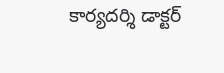కార్యదర్శి డాక్టర్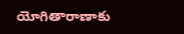యోగితారాణాకు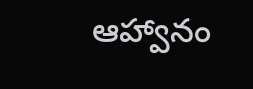ఆహ్వానం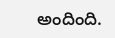అందింది.